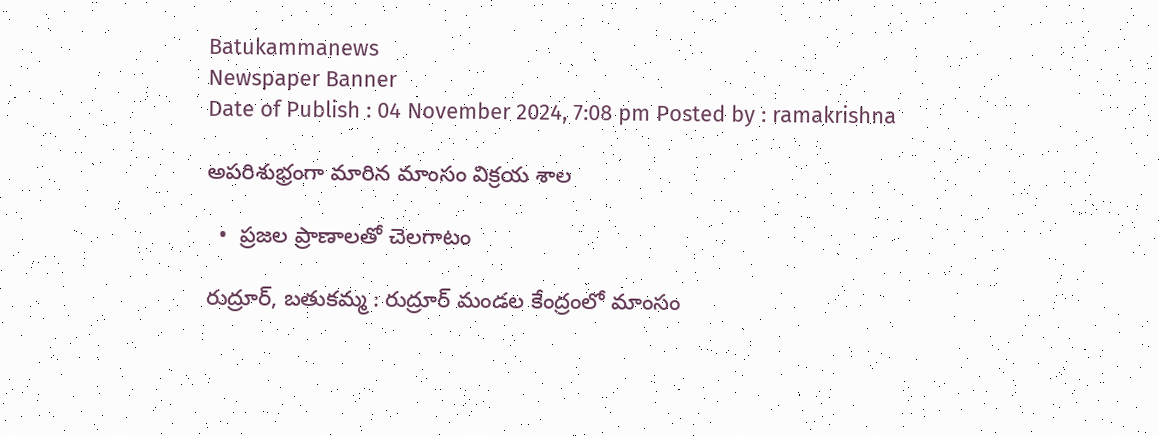Batukammanews
Newspaper Banner
Date of Publish : 04 November 2024, 7:08 pm Posted by : ramakrishna

అపరిశుభ్రంగా మారిన మాంసం విక్రయ శాల

  •  ప్రజల ప్రాణాలతో చెలగాటం

రుద్రూర్, బతుకమ్మ : రుద్రూర్ మండల కేంద్రంలో మాంసం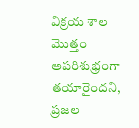విక్రయ శాల మొత్తం అపరిశుభ్రంగా తయారైందని, ప్రజల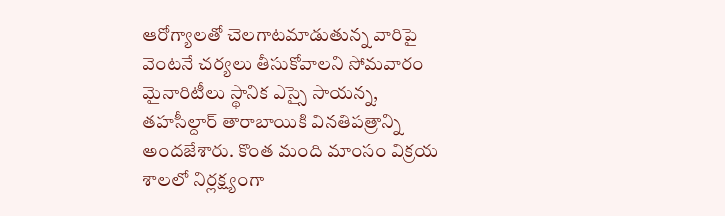ఆరోగ్యాలతో చెలగాటమాడుతున్న వారిపై వెంటనే చర్యలు తీసుకోవాలని సోమవారం మైనారిటీలు స్థానిక ఎస్సై సాయన్న, తహసీల్దార్ తారాబాయికి వినతిపత్రాన్ని అందజేశారు. కొంత మంది మాంసం విక్రయ శాలలో నిర్లక్ష్యంగా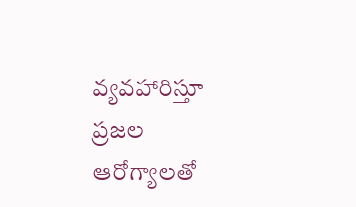వ్యవహారిస్తూ ప్రజల ఆరోగ్యాలతో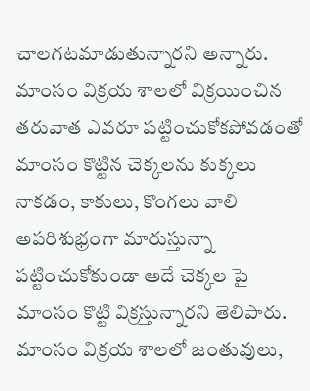చాలగటమాడుతున్నారని అన్నారు. మాంసం విక్రయ శాలలో విక్రయించిన తరువాత ఎవరూ పట్టించుకోకపోవడంతో మాంసం కొట్టిన చెక్కలను కుక్కలు నాకడం, కాకులు, కొంగలు వాలి అపరిశుభ్రంగా మారుస్తున్నా పట్టించుకోకుండా అదే చెక్కల పై మాంసం కొట్టి విక్రస్తున్నారని తెలిపారు. మాంసం విక్రయ శాలలో జంతువులు,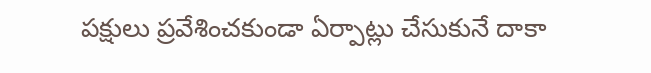పక్షులు ప్రవేశించకుండా ఏర్పాట్లు చేసుకునే దాకా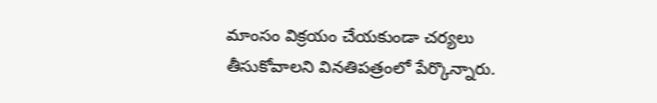మాంసం విక్రయం చేయకుండా చర్యలు తీసుకోవాలని వినతిపత్రంలో పేర్కొన్నారు.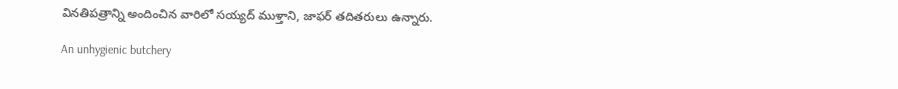వినతిపత్రాన్ని అందించిన వారిలో సయ్యద్ ముళ్తాని, జాఫర్ తదితరులు ఉన్నారు.

An unhygienic butchery